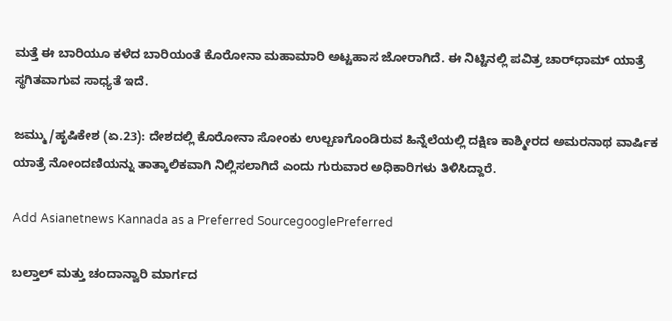ಮತ್ತೆ ಈ ಬಾರಿಯೂ ಕಳೆದ ಬಾರಿಯಂತೆ ಕೊರೋನಾ ಮಹಾಮಾರಿ ಅಟ್ಟಹಾಸ ಜೋರಾಗಿದೆ. ಈ ನಿಟ್ಟಿನಲ್ಲಿ ಪವಿತ್ರ ಚಾರ್‌ಧಾಮ್ ಯಾತ್ರೆ ಸ್ಥಗಿತವಾಗುವ ಸಾಧ್ಯತೆ ಇದೆ.

ಜಮ್ಮು/ಹೃಷಿಕೇಶ (ಏ.23): ದೇಶದಲ್ಲಿ ಕೊರೋನಾ ಸೋಂಕು ಉಲ್ಬಣಗೊಂಡಿರುವ ಹಿನ್ನೆಲೆಯಲ್ಲಿ ದಕ್ಷಿಣ ಕಾಶ್ಮೀರದ ಅಮರನಾಥ ವಾರ್ಷಿಕ ಯಾತ್ರೆ ನೋಂದಣಿಯನ್ನು ತಾತ್ಕಾಲಿಕವಾಗಿ ನಿಲ್ಲಿಸಲಾಗಿದೆ ಎಂದು ಗುರುವಾರ ಅಧಿಕಾರಿಗಳು ತಿಳಿಸಿದ್ದಾರೆ.

Add Asianetnews Kannada as a Preferred SourcegooglePreferred

ಬಲ್ತಾಲ್‌ ಮತ್ತು ಚಂದಾನ್ವಾರಿ ಮಾರ್ಗದ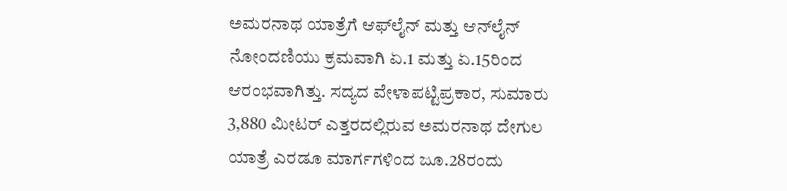ಅಮರನಾಥ ಯಾತ್ರೆಗೆ ಆಫ್‌ಲೈನ್‌ ಮತ್ತು ಆನ್‌ಲೈನ್‌ ನೋಂದಣಿಯು ಕ್ರಮವಾಗಿ ಏ.1 ಮತ್ತು ಏ.15ರಿಂದ ಆರಂಭವಾಗಿತ್ತು. ಸದ್ಯದ ವೇಳಾಪಟ್ಟಿಪ್ರಕಾರ, ಸುಮಾರು 3,880 ಮೀಟರ್‌ ಎತ್ತರದಲ್ಲಿರುವ ಅಮರನಾಥ ದೇಗುಲ ಯಾತ್ರೆ ಎರಡೂ ಮಾರ್ಗಗಳಿಂದ ಜೂ.28ರಂದು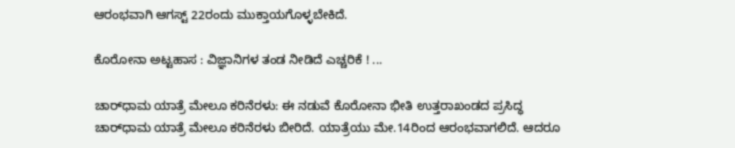ಆರಂಭವಾಗಿ ಆಗಸ್ಟ್‌ 22ರಂದು ಮುಕ್ತಾಯಗೊಳ್ಳಬೇಕಿದೆ.

ಕೊರೋನಾ ಅಟ್ಟಹಾಸ : ವಿಜ್ಞಾನಿಗಳ ತಂಡ ನೀಡಿದೆ ಎಚ್ಚರಿಕೆ ! ...

ಚಾರ್‌ಧಾಮ ಯಾತ್ರೆ ಮೇಲೂ ಕರಿನೆರಳು: ಈ ನಡುವೆ ಕೊರೋನಾ ಭೀತಿ ಉತ್ತರಾಖಂಡದ ಪ್ರಸಿದ್ಧ ಚಾರ್‌ಧಾಮ ಯಾತ್ರೆ ಮೇಲೂ ಕರಿನೆರಳು ಬೀರಿದೆ. ಯಾತ್ರೆಯು ಮೇ.14ರಿಂದ ಆರಂಭವಾಗಲಿದೆ. ಆದರೂ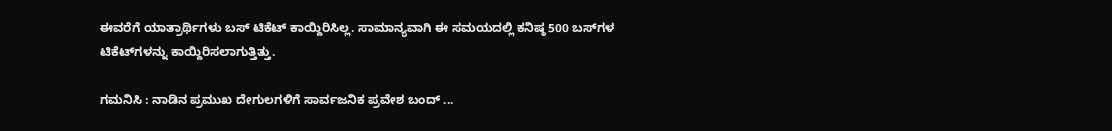ಈವರೆಗೆ ಯಾತ್ರಾರ್ಥಿಗಳು ಬಸ್‌ ಟಿಕೆಟ್‌ ಕಾಯ್ದಿರಿಸಿಲ್ಲ. ಸಾಮಾನ್ಯವಾಗಿ ಈ ಸಮಯದಲ್ಲಿ ಕನಿಷ್ಠ 500 ಬಸ್‌ಗಳ ಟಿಕೆಟ್‌ಗಳನ್ನು ಕಾಯ್ದಿರಿಸಲಾಗುತ್ತಿತ್ತು.

ಗಮನಿಸಿ : ನಾಡಿನ ಪ್ರಮುಖ ದೇಗುಲಗಳಿಗೆ ಸಾರ್ವಜನಿಕ ಪ್ರವೇಶ ಬಂದ್‌ ...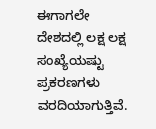ಈಗಾಗಲೇ ದೇಶದಲ್ಲಿ ಲಕ್ಷ ಲಕ್ಷ ಸಂಖ್ಯೆಯಷ್ಟು ಪ್ರಕರಣಗಳು ವರದಿಯಾಗುತ್ತಿವೆ.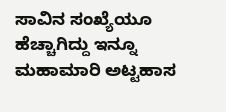ಸಾವಿನ ಸಂಖ್ಯೆಯೂ ಹೆಚ್ಚಾಗಿದ್ದು ಇನ್ನೂ ಮಹಾಮಾರಿ ಅಟ್ಟಹಾಸ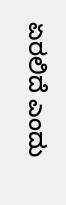ಏರಲಿದೆ ಎಂದು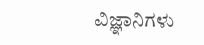ವಿಜ್ಞಾನಿಗಳು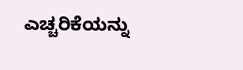ಎಚ್ಚರಿಕೆಯನ್ನು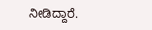ನೀಡಿದ್ದಾರೆ.